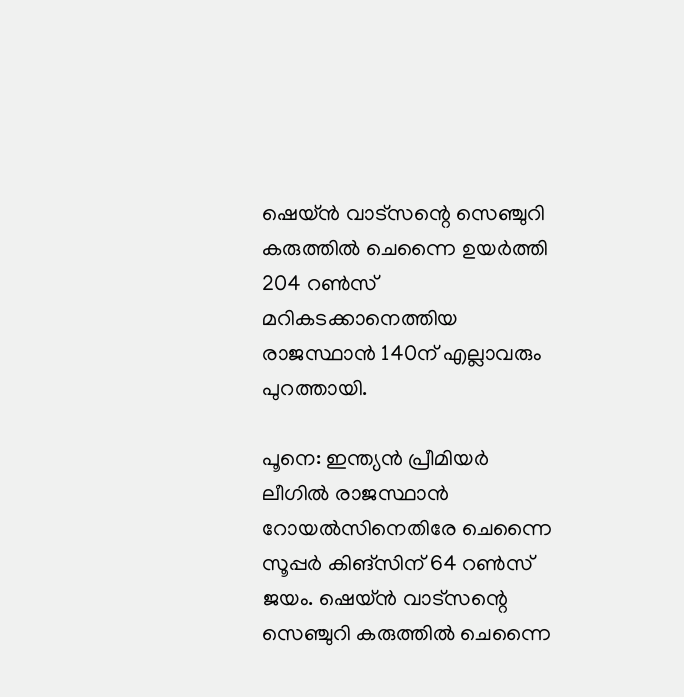ഷെയ്ന്‍ വാട്‌സന്റെ സെഞ്ചുറി കരുത്തില്‍ ചെന്നൈ ഉയര്‍ത്തി 204 റണ്‍സ് മറികടക്കാനെത്തിയ രാജസ്ഥാന്‍ 140ന് എല്ലാവരും പുറത്തായി.

പൂനെ: ഇന്ത്യന്‍ പ്രീമിയര്‍ ലീഗില്‍ രാജസ്ഥാന്‍ റോയല്‍സിനെതിരേ ചെന്നൈ സൂപ്പര്‍ കിങ്‌സിന് 64 റണ്‍സ് ജയം. ഷെയ്ന്‍ വാട്‌സന്റെ സെഞ്ചുറി കരുത്തില്‍ ചെന്നൈ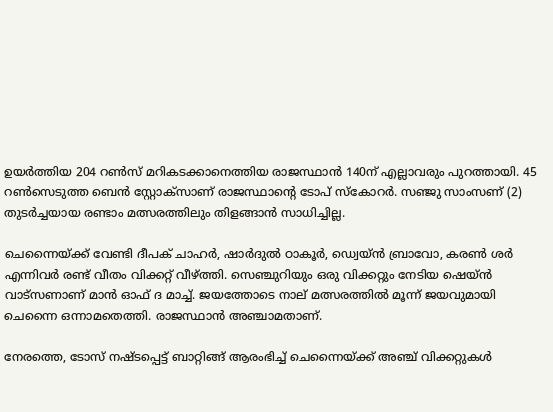ഉയര്‍ത്തിയ 204 റണ്‍സ് മറികടക്കാനെത്തിയ രാജസ്ഥാന്‍ 140ന് എല്ലാവരും പുറത്തായി. 45 റണ്‍സെടുത്ത ബെന്‍ സ്റ്റോക്‌സാണ് രാജസ്ഥാന്റെ ടോപ് സ്‌കോറര്‍. സഞ്ജു സാംസണ് (2) തുടര്‍ച്ചയായ രണ്ടാം മത്സരത്തിലും തിളങ്ങാന്‍ സാധിച്ചില്ല.

ചെന്നൈയ്ക്ക് വേണ്ടി ദീപക് ചാഹര്‍, ഷാര്‍ദുല്‍ ഠാകൂര്‍, ഡ്വെയ്ന്‍ ബ്രാവോ, കരണ്‍ ശര്‍ എന്നിവര്‍ രണ്ട് വീതം വിക്കറ്റ് വീഴ്ത്തി. സെഞ്ചുറിയും ഒരു വിക്കറ്റും നേടിയ ഷെയ്ന്‍ വാട്‌സണാണ് മാന്‍ ഓഫ് ദ മാച്ച്. ജയത്തോടെ നാല് മത്സരത്തില്‍ മൂന്ന് ജയവുമായി ചെന്നൈ ഒന്നാമതെത്തി. രാജസ്ഥാന്‍ അഞ്ചാമതാണ്.

നേരത്തെ, ടോസ് നഷ്ടപ്പെട്ട് ബാറ്റിങ്ങ് ആരംഭിച്ച് ചെന്നൈയ്ക്ക് അഞ്ച് വിക്കറ്റുകള്‍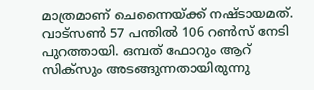മാത്രമാണ് ചെന്നൈയ്ക്ക് നഷ്ടായമത്. വാട്‌സണ്‍ 57 പന്തില്‍ 106 റണ്‍സ് നേടി പുറത്തായി. ഒമ്പത് ഫോറും ആറ് സിക്‌സും അടങ്ങുന്നതായിരുന്നു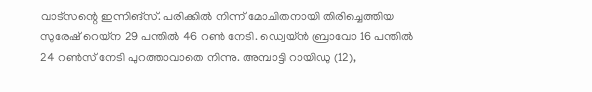വാട്‌സന്റെ ഇന്നിങ്‌സ്. പരിക്കില്‍ നിന്ന് മോചിതനായി തിരിച്ചെത്തിയ സുരേഷ് റെയ്‌ന 29 പന്തില്‍ 46 റണ്‍ നേടി. ഡ്വെയ്ന്‍ ബ്രാവോ 16 പന്തില്‍ 24 റണ്‍സ് നേടി പുറത്താവാതെ നിന്നു. അമ്പാട്ടി റായിഡു (12),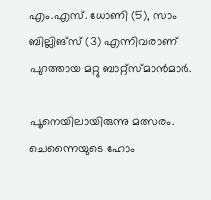എം.എസ്. ധോണി (5), സാം ബില്ലിങ്‌സ് (3) എന്നിവരാണ് പുറത്തായ മറ്റു ബാറ്റ്‌സ്മാന്‍മാര്‍.

പൂനെയിലായിരുന്നു മത്സരം. ചെന്നൈയുടെ ഹോം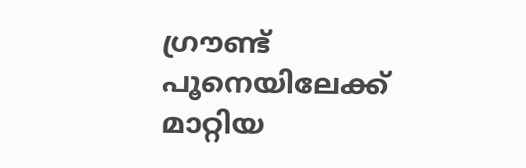ഗ്രൗണ്ട് പൂനെയിലേക്ക് മാറ്റിയ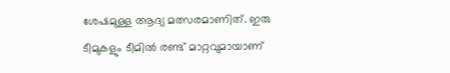ശേഷമുള്ള ആദ്യ മത്സരമാണിത്. ഇരു ടീമുകളും ടീമില്‍ രണ്ട് മാറ്റവുമായാണ്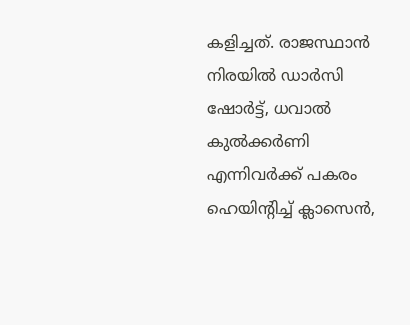കളിച്ചത്. രാജസ്ഥാന്‍ നിരയില്‍ ഡാര്‍സി ഷോര്‍ട്ട്, ധവാല്‍ കുല്‍ക്കര്‍ണി എന്നിവര്‍ക്ക് പകരം ഹെയിന്റിച്ച് ക്ലാസെന്‍,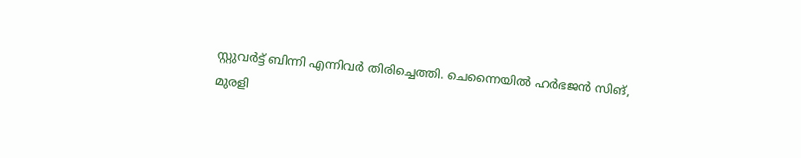സ്റ്റുവര്‍ട്ട് ബിന്നി എന്നിവര്‍ തിരിച്ചെത്തി. ചെന്നൈയില്‍ ഹര്‍ഭജന്‍ സിങ്, മുരളി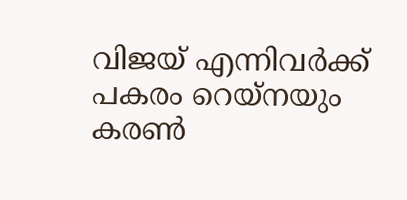വിജയ് എന്നിവര്‍ക്ക് പകരം റെയ്‌നയും കരണ്‍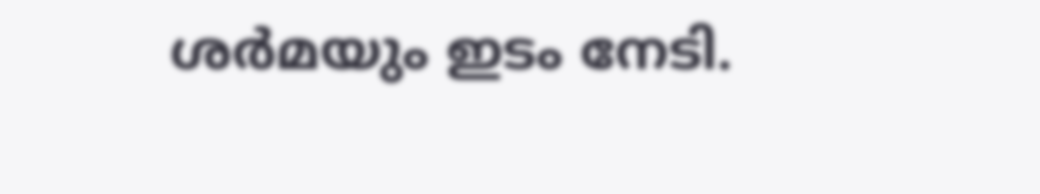ശര്‍മയും ഇടം നേടി.